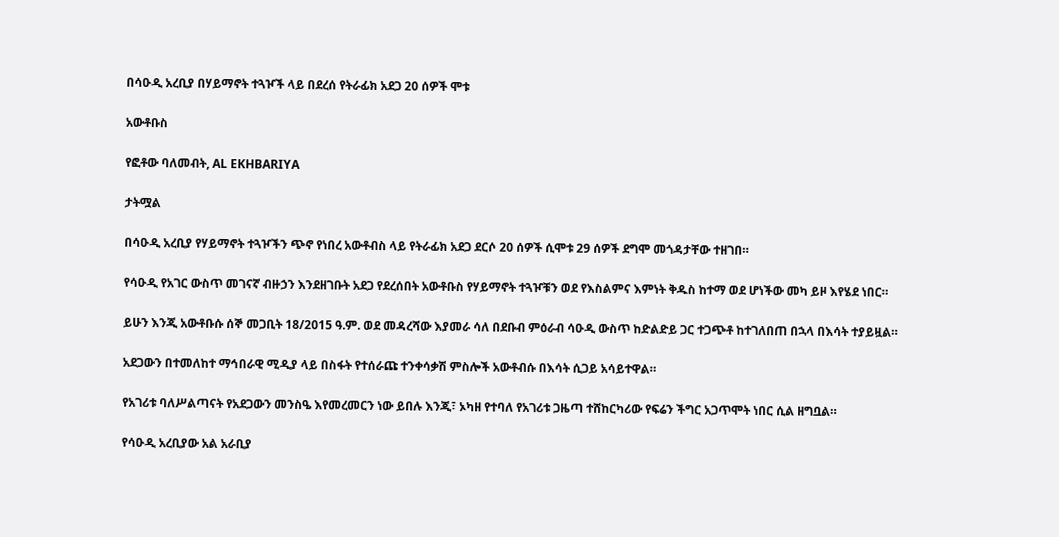በሳዑዲ አረቢያ በሃይማኖት ተጓዦች ላይ በደረሰ የትራፊክ አደጋ 20 ሰዎች ሞቱ

አውቶቡስ

የፎቶው ባለመብት, AL EKHBARIYA

ታትሟል

በሳዑዲ አረቢያ የሃይማኖት ተጓዦችን ጭኖ የነበረ አውቶብስ ላይ የትራፊክ አደጋ ደርሶ 20 ሰዎች ሲሞቱ 29 ሰዎች ደግሞ መጎዳታቸው ተዘገበ።

የሳዑዲ የአገር ውስጥ መገናኛ ብዙኃን እንደዘገቡት አደጋ የደረሰበት አውቶቡስ የሃይማኖት ተጓዦቹን ወደ የእስልምና እምነት ቅዱስ ከተማ ወደ ሆነችው መካ ይዞ እየሄደ ነበር።

ይሁን እንጂ አውቶቡሱ ሰኞ መጋቢት 18/2015 ዓ.ም. ወደ መዳረሻው እያመራ ሳለ በደቡብ ምዕራብ ሳዑዲ ውስጥ ከድልድይ ጋር ተጋጭቶ ከተገለበጠ በኋላ በእሳት ተያይዟል።

አደጋውን በተመለከተ ማኅበራዊ ሚዲያ ላይ በስፋት የተሰራጩ ተንቀሳቃሽ ምስሎች አውቶብሱ በእሳት ሲጋይ አሳይተዋል።

የአገሪቱ ባለሥልጣናት የአደጋውን መንስዔ እየመረመርን ነው ይበሉ እንጂ፣ ኦካዘ የተባለ የአገሪቱ ጋዜጣ ተሸከርካሪው የፍሬን ችግር አጋጥሞት ነበር ሲል ዘግቧል።

የሳዑዲ አረቢያው አል አራቢያ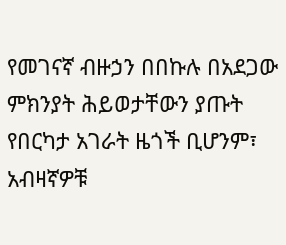የመገናኛ ብዙኃን በበኩሉ በአደጋው ምክንያት ሕይወታቸውን ያጡት የበርካታ አገራት ዜጎች ቢሆንም፣ አብዛኛዎቹ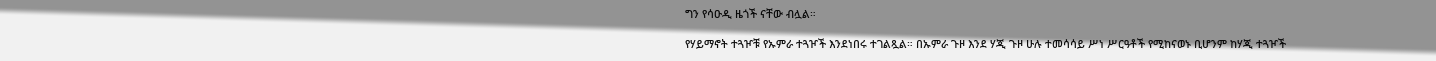ግን የሳዑዲ ዜጎች ናቸው ብሏል።

የሃይማኖት ተጓዦቹ የኡምራ ተጓዦች እንደነበሩ ተገልጿል። በኡምራ ጉዞ እንደ ሃጂ ጉዞ ሁሉ ተመሳሳይ ሥነ ሥርዓቶች የሚከናወኑ ቢሆንም ከሃጂ ተጓዦች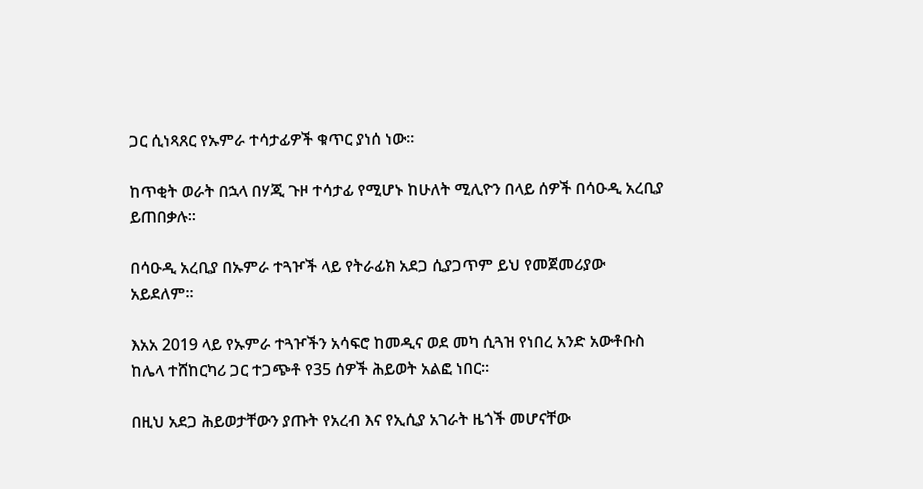ጋር ሲነጻጸር የኡምራ ተሳታፊዎች ቁጥር ያነሰ ነው።

ከጥቂት ወራት በኋላ በሃጂ ጉዞ ተሳታፊ የሚሆኑ ከሁለት ሚሊዮን በላይ ሰዎች በሳዑዲ አረቢያ ይጠበቃሉ።

በሳዑዲ አረቢያ በኡምራ ተጓዦች ላይ የትራፊክ አደጋ ሲያጋጥም ይህ የመጀመሪያው አይደለም።

እአአ 2019 ላይ የኡምራ ተጓዦችን አሳፍሮ ከመዲና ወደ መካ ሲጓዝ የነበረ አንድ አውቶቡስ ከሌላ ተሸከርካሪ ጋር ተጋጭቶ የ35 ሰዎች ሕይወት አልፎ ነበር።

በዚህ አደጋ ሕይወታቸውን ያጡት የአረብ እና የኢሲያ አገራት ዜጎች መሆናቸው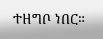ተዘግቦ ነበር።